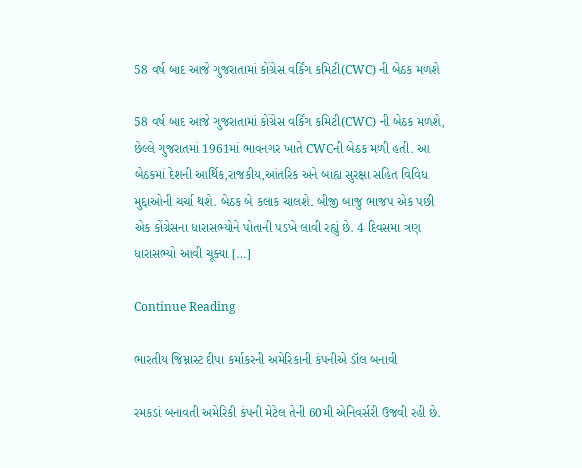58 વર્ષ બાદ આજે ગુજરાતામાં કોંગ્રેસ વર્કિંગ કમિટી(CWC) ની બેઠક મળશે

58 વર્ષ બાદ આજે ગુજરાતામાં કોંગ્રેસ વર્કિંગ કમિટી(CWC) ની બેઠક મળશે, છેલ્લે ગુજરાતમાં 1961માં ભાવનગર ખાતે CWCની બેઠક મળી હતી. આ બેઠકમાં દેશની આર્થિક,રાજકીય,આંતરિક અને બાહ્ય સુરક્ષા સહિત વિવિધ મુદ્દાઓની ચર્ચા થશે. બેઠક બે કલાક ચાલશે. બીજી બાજુ ભાજપ એક પછી એક કોંગ્રેસના ધારાસભ્યોને પોતાની પડખે લાવી રહ્યું છે. 4 દિવસમા ત્રણ ધારાસભ્યો આવી ચૂક્યા […]

Continue Reading

ભારતીય જિમ્નાસ્ટ દીપા કર્માકરની અમેરિકાની કંપનીએ ડૉલ બનાવી

રમકડાં બનાવતી અમેરિકી કંપની મેટેલ તેની 60મી એનિવર્સરી ઉજવી રહી છે.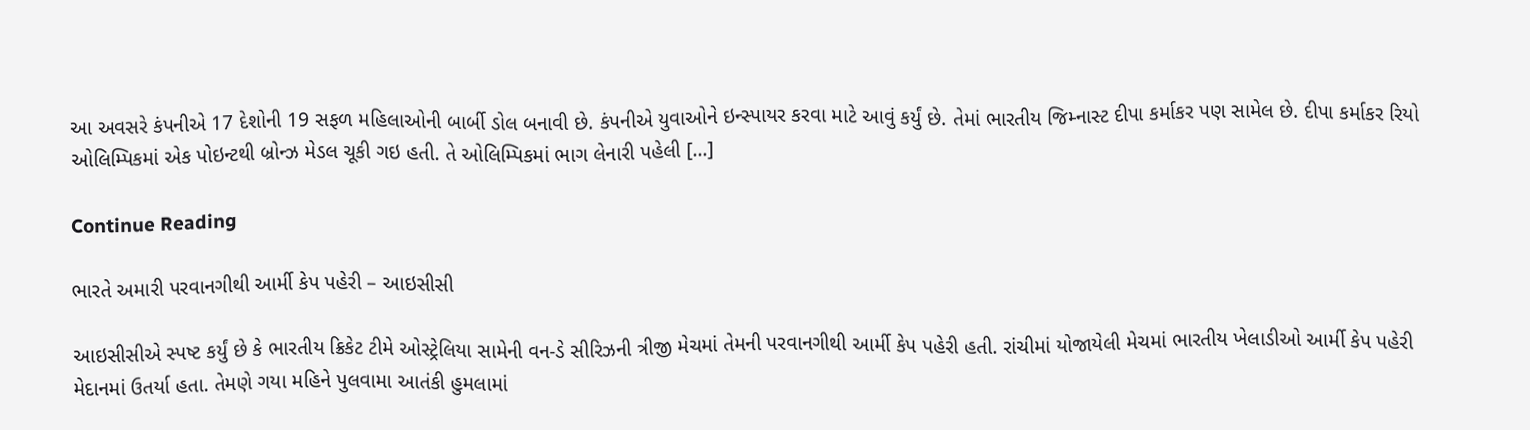આ અવસરે કંપનીએ 17 દેશોની 19 સફળ મહિલાઓની બાર્બી ડોલ બનાવી છે. કંપનીએ યુવાઓને ઇન્સ્પાયર કરવા માટે આવું કર્યું છે. તેમાં ભારતીય જિમ્નાસ્ટ દીપા કર્માકર પણ સામેલ છે. દીપા કર્માકર રિયો ઓલિમ્પિકમાં એક પોઇન્ટથી બ્રોન્ઝ મેડલ ચૂકી ગઇ હતી. તે ઓલિમ્પિકમાં ભાગ લેનારી પહેલી […]

Continue Reading

ભારતે અમારી પરવાનગીથી આર્મી કેપ પહેરી – આઇસીસી

આઇસીસીએ સ્પષ્ટ કર્યું છે કે ભારતીય ક્રિકેટ ટીમે ઓસ્ટ્રેલિયા સામેની વન-ડે સીરિઝની ત્રીજી મેચમાં તેમની પરવાનગીથી આર્મી કેપ પહેરી હતી. રાંચીમાં યોજાયેલી મેચમાં ભારતીય ખેલાડીઓ આર્મી કેપ પહેરી મેદાનમાં ઉતર્યા હતા. તેમણે ગયા મહિને પુલવામા આતંકી હુમલામાં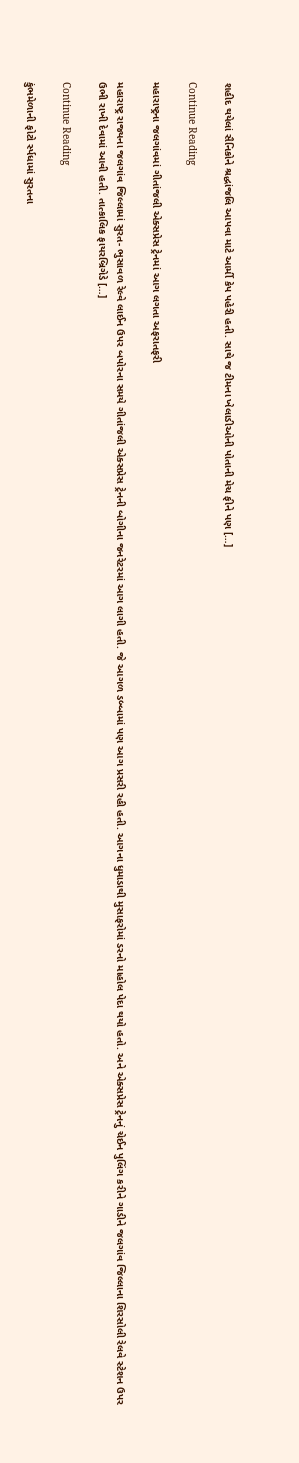શહીદ થયેલાં સૈનિકોને શ્રદ્ધાંજલિ આપવા માટે આર્મી કેપ પહેરી હતી. સાથે જ ટીમના ખેલાડીઓની પોતાની મેચ ફીને પણ […]

Continue Reading

મહારાષ્ટ્રના જલગાંવમાં ગીતાંજલી એક્સપ્રેસ ટ્રેનમાં આગ લગતા અફરાતફરી

મહારાષ્ટ્ર રાજ્યના જલગાંવ જિલ્લામાં સુરત- ભુસાવળ રેલ્વે લાઈન ઉપર બપોરના સમયે ગીતાંજલી એક્સપ્રેસ ટ્રેનની બોગીના જનરેટરમાં આગ લાગી હતી. જે આગળ ડબ્બામાં પણ આગ પ્રસરી રહી હતી. આગના ધુમાડાથી મુસાફરોમાં ડરનો માહોલ પેદા થયો હતો. અને એક્સપ્રેસ ટ્રેનનું ચેઈન પુલિંગ કરીને ગાડીને જલગાંવ જિલ્લાના શિરસોલી રેલવે સ્ટેશન ઉપર ઉભી રાખી દેવામાં આવી હતી. તાત્કાલિક ફાયરબ્રિગેડે […]

Continue Reading

કુંભમેળાની ફોટો ર્સ્પધામાં સુરતના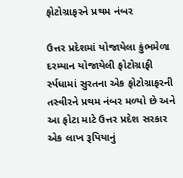ફોટોગ્રાફરને પ્રથમ નંબર

ઉત્તર પ્રદેશમાં યોજાયેલા કુંભમેળા દરમ્યાન યોજાયેલી ફોટોગ્રાફી ર્સ્પધામાં સુરતના એક ફોટોગ્રાફરની તસ્વીરને પ્રથમ નંબર મળ્યો છે અને આ ફોટા માટે ઉત્તર પ્રદેશ સરકાર એક લાખ રૂપિયાનું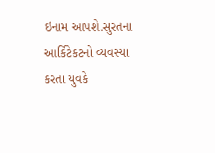ઇનામ આપશે.સુરતના આર્કિટેકટનો વ્યવસ્યા કરતા યુવકે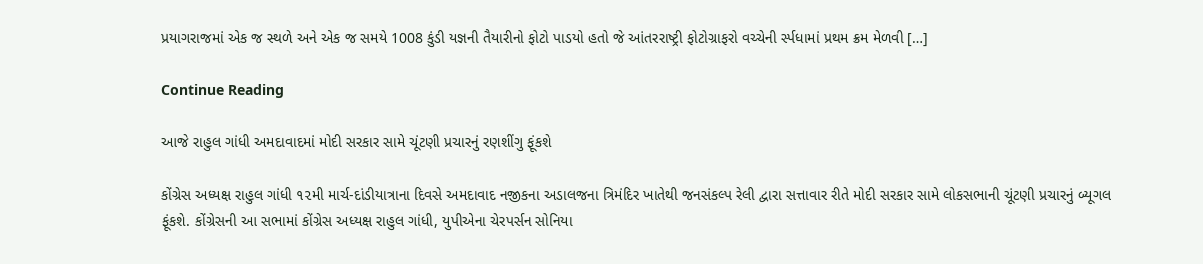પ્રયાગરાજમાં એક જ સ્થળે અને એક જ સમયે 1008 કુંડી યજ્ઞની તૈયારીનો ફોટો પાડયો હતો જે આંતરરાષ્ટ્રી ફોટોગ્રાફરો વચ્ચેની ર્સ્પધામાં પ્રથમ ક્રમ મેળવી […]

Continue Reading

આજે રાહુલ ગાંધી અમદાવાદમાં મોદી સરકાર સામે ચૂંટણી પ્રચારનું રણશીંગુ ફૂંકશે

કોંગ્રેસ અધ્યક્ષ રાહુલ ગાંધી ૧૨મી માર્ચ-દાંડીયાત્રાના દિવસે અમદાવાદ નજીકના અડાલજના ત્રિમંદિર ખાતેથી જનસંકલ્પ રેલી દ્વારા સત્તાવાર રીતે મોદી સરકાર સામે લોકસભાની ચૂંટણી પ્રચારનું બ્યૂગલ ફૂંકશે. કોંગ્રેસની આ સભામાં કોંગ્રેસ અધ્યક્ષ રાહુલ ગાંધી, યુપીએના ચેરપર્સન સોનિયા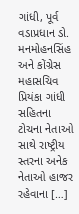ગાંધી, પૂર્વ વડાપ્રધાન ડો. મનમોહનસિંહ અને કોંગ્રેસ મહાસચિવ પ્રિયંકા ગાંધી સહિતના ટોચના નેતાઓ સાથે રાષ્ટ્રીય સ્તરના અનેક નેતાઓ હાજર રહેવાના […]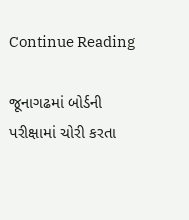Continue Reading

જૂનાગઢમાં બોર્ડની પરીક્ષામાં ચોરી કરતા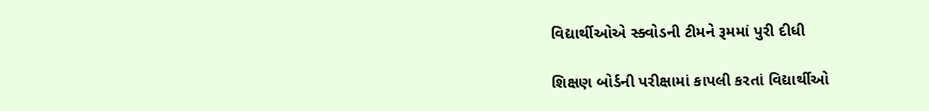વિદ્યાર્થીઓએ સ્ક્વોડની ટીમને રૂમમાં પુરી દીધી

શિક્ષણ બોર્ડની પરીક્ષામાં કાપલી કરતાં વિદ્યાર્થીઓ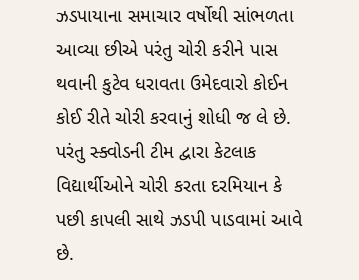ઝડપાયાના સમાચાર વર્ષોથી સાંભળતા આવ્યા છીએ પરંતુ ચોરી કરીને પાસ થવાની કુટેવ ધરાવતા ઉમેદવારો કોઈન કોઈ રીતે ચોરી કરવાનું શોધી જ લે છે. પરંતુ સ્ક્વોડની ટીમ દ્વારા કેટલાક વિદ્યાર્થીઓને ચોરી કરતા દરમિયાન કે પછી કાપલી સાથે ઝડપી પાડવામાં આવે છે.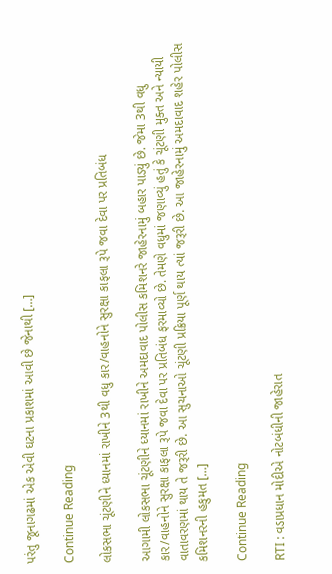પરંતુ જૂનાગઢમાં એક એવી ઘટના પ્રકાશમાં આવી છે જેનાથી […]

Continue Reading

લોકસભા ચૂંટણીને ધ્યાનમાં રાખીને 3થી વધુ કાર/વાહનોને સુરક્ષા કાફલા રૂપે જવા દેવા પર પ્રતિબંધ

આગામી લોકસભા ચૂંટણીને ધ્યાનમાં રાખીને અમદાવાદ પોલીસ કમિશનરે જાહેરનામું બહાર પાડ્યું છે. જેમા 3થી વધુ કાર/વાહનોને સુરક્ષા કાફલા રૂપે જવા દેવા પર પ્રતિબંધ ફરમાવ્યો છે. તેમણે વધુમાં જણાવ્યું હતું કે ચૂંટણી મુક્ત અને ન્યાયી વાતાવરણમાં થાય તે જરૂરી છે. આ સુચનાઓ ચૂંટણી પ્રક્રિયા પૂર્ણ થાય ત્યાં જરૂરી છે. આ જાહેરનામું અમદાવાદ શહેર પોલીસ કમિશનરની હકુમત […]

Continue Reading

RTI : વડાપ્રધાન મોદીએ નોટબંધીની જાહેરાત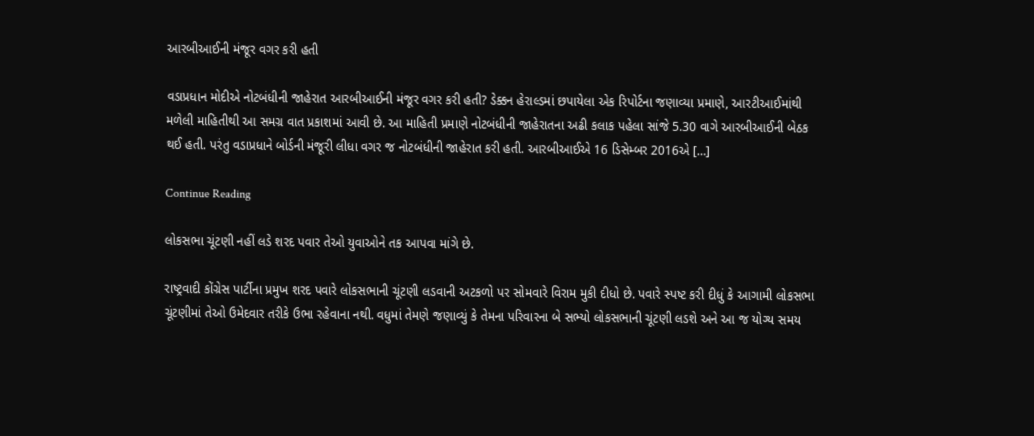આરબીઆઈની મંજૂર વગર કરી હતી

વડાપ્રધાન મોદીએ નોટબંધીની જાહેરાત આરબીઆઈની મંજૂર વગર કરી હતી? ડેક્કન હેરાલ્ડમાં છપાયેલા એક રિપોર્ટના જણાવ્યા પ્રમાણે, આરટીઆઈમાંથી મળેલી માહિતીથી આ સમગ્ર વાત પ્રકાશમાં આવી છે. આ માહિતી પ્રમાણે નોટબંધીની જાહેરાતના અઢી કલાક પહેલા સાંજે 5.30 વાગે આરબીઆઈની બેઠક થઈ હતી. પરંતુ વડાપ્રધાને બોર્ડની મંજૂરી લીધા વગર જ નોટબંધીની જાહેરાત કરી હતી. આરબીઆઈએ 16 ડિસેમ્બર 2016એ […]

Continue Reading

લોકસભા ચૂંટણી નહીં લડે શરદ પવાર તેઓ યુવાઓને તક આપવા માંગે છે.

રાષ્ટ્રવાદી કોંગ્રેસ પાર્ટીના પ્રમુખ શરદ પવારે લોકસભાની ચૂંટણી લડવાની અટકળો પર સોમવારે વિરામ મુકી દીધો છે. પવારે સ્પષ્ટ કરી દીધું કે આગામી લોકસભા ચૂંટણીમાં તેઓ ઉમેદવાર તરીકે ઉભા રહેવાના નથી. વધુમાં તેમણે જણાવ્યું કે તેમના પરિવારના બે સભ્યો લોકસભાની ચૂંટણી લડશે અને આ જ યોગ્ય સમય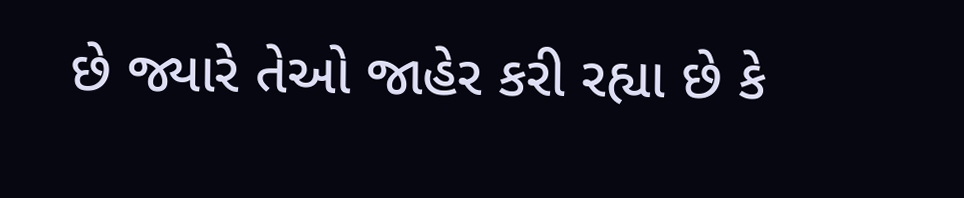છે જ્યારે તેઓ જાહેર કરી રહ્યા છે કે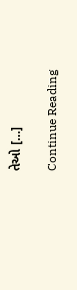તેઓ […]

Continue Reading